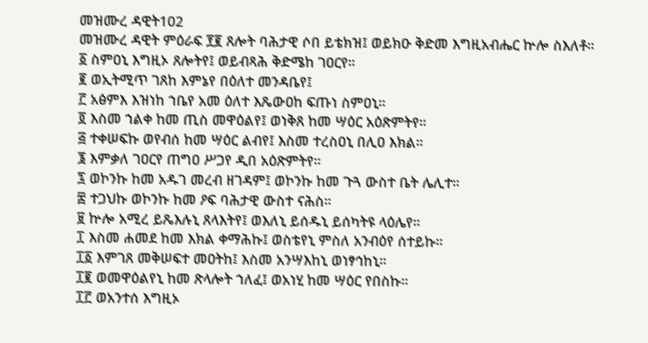መዝሙረ ዳዊት102
መዝሙረ ዳዊት ምዕራፍ ፻፪ ጸሎት ባሕታዊ ሶበ ይቴክዝ፤ ወይክዑ ቅድመ እግዚአብሔር ኵሎ ስእለቶ።
፩ ስምዐኒ እግዚኦ ጸሎትየ፤ ወይብጻሕ ቅድሜከ ገዐርየ።
፪ ወኢትሚጥ ገጸከ እምኔየ በዕለተ መንዳቤየ፤
፫ አፅምእ እዝነከ ኀቤየ አመ ዕለተ እጼውዐከ ፍጡነ ስምዐኒ።
፬ እስመ ኀልቀ ከመ ጢስ መዋዕልየ፤ ወነቅጸ ከመ ሣዕር አዕጽምትየ።
፭ ተቀሠፍኩ ወየብሰ ከመ ሣዕር ልብየ፤ እስመ ተረስዐኒ በሊዐ እክል።
፮ እምቃለ ገዐርየ ጠግዐ ሥጋየ ዲበ አዕጽምትየ።
፯ ወኮንኩ ከመ አዱገ መረብ ዘገዳም፤ ወኮንኩ ከመ ጉጓ ውስተ ቤት ሌሊተ።
፰ ተጋህኩ ወኮንኩ ከመ ዖፍ ባሕታዊ ውስተ ናሕስ።
፱ ኵሎ አሚረ ይጼእሉኒ ጸላእትየ፤ ወእለኒ ይሰዱኒ ይሰካትዩ ላዕሌየ።
፲ እስመ ሐመደ ከመ እክል ቀማሕኩ፤ ወስቴየኒ ምስለ አንብዕየ ሰተይኩ።
፲፩ እምገጸ መቅሠፍተ መዐትከ፤ እስመ አንሣእከኒ ወነፃኅከኒ።
፲፪ ወመዋዕልየኒ ከመ ጽላሎት ኀለፈ፤ ወአነሂ ከመ ሣዕር የበስኩ።
፲፫ ወአንተሰ እግዚኦ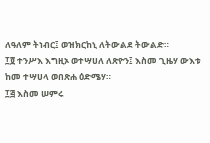ለዓለም ትነብር፤ ወዝክርከኒ ለትውልደ ትውልድ።
፲፬ ተንሥእ እግዚኦ ወተሣሀለ ለጽዮን፤ እስመ ጊዜሃ ውእቱ ከመ ተሣሀላ ወበጽሐ ዕድሜሃ።
፲፭ እስመ ሠምሩ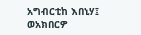አግብርቲከ እበኒሃ፤ ወአክበርዎ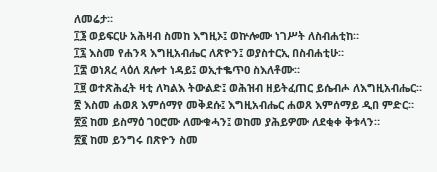ለመሬታ።
፲፮ ወይፍርሁ አሕዛብ ስመከ እግዚኦ፤ ወኵሎሙ ነገሥት ለስብሐቲከ።
፲፯ እስመ የሐንጻ እግዚአብሔር ለጽዮን፤ ወያስተርኢ በስብሐቲሁ።
፲፰ ወነጸረ ላዕለ ጸሎተ ነዳይ፤ ወኢተቈጥዐ ስእለቶሙ።
፲፱ ወተጽሕፈት ዛቲ ለካልእ ትውልድ፤ ወሕዝብ ዘይትፈጠር ይሴብሖ ለእግዚአብሔር።
፳ እስመ ሐወጸ እምሰማየ መቅደሱ፤ እግዚአብሔር ሐወጸ እምሰማይ ዲበ ምድር።
፳፩ ከመ ይስማዕ ገዐሮሙ ለሙቁሓን፤ ወከመ ያሕይዎሙ ለደቂቀ ቅቱላን።
፳፪ ከመ ይንግሩ በጽዮን ስመ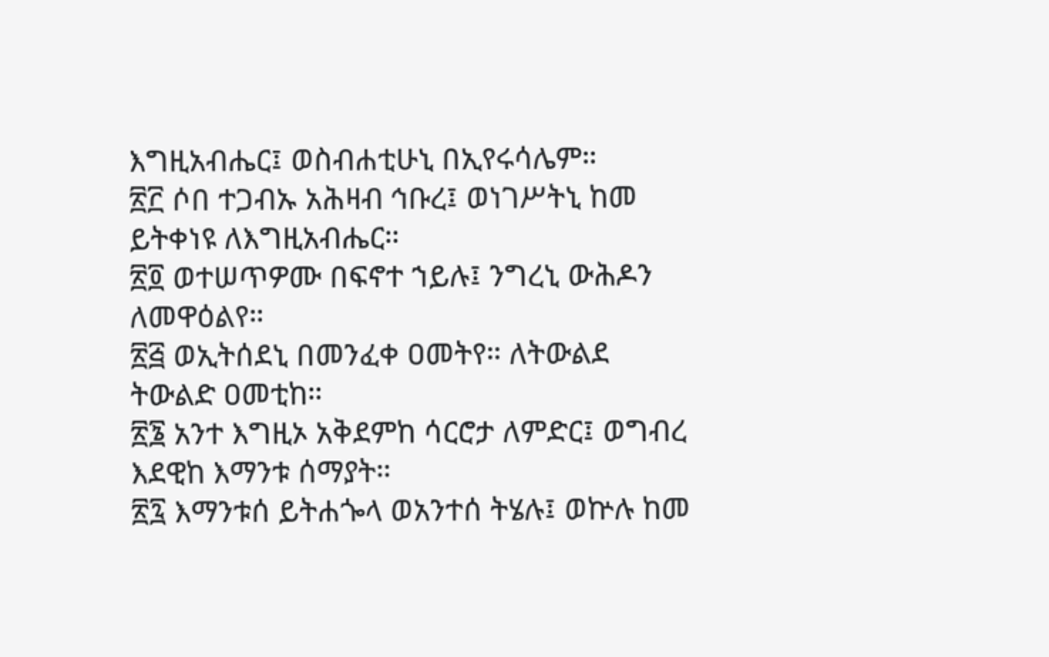እግዚአብሔር፤ ወስብሐቲሁኒ በኢየሩሳሌም።
፳፫ ሶበ ተጋብኡ አሕዛብ ኅቡረ፤ ወነገሥትኒ ከመ ይትቀነዩ ለእግዚአብሔር።
፳፬ ወተሠጥዎሙ በፍኖተ ኀይሉ፤ ንግረኒ ውሕዶን ለመዋዕልየ።
፳፭ ወኢትሰደኒ በመንፈቀ ዐመትየ። ለትውልደ ትውልድ ዐመቲከ።
፳፮ አንተ እግዚኦ አቅደምከ ሳርሮታ ለምድር፤ ወግብረ እደዊከ እማንቱ ሰማያት።
፳፯ እማንቱሰ ይትሐጐላ ወአንተሰ ትሄሉ፤ ወኵሉ ከመ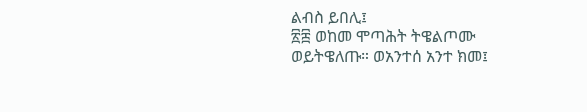ልብስ ይበሊ፤
፳፰ ወከመ ሞጣሕት ትዌልጦሙ ወይትዌለጡ። ወአንተሰ አንተ ክመ፤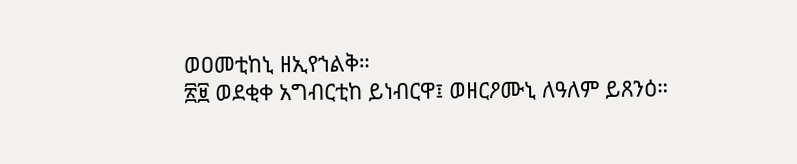ወዐመቲከኒ ዘኢየኀልቅ።
፳፱ ወደቂቀ አግብርቲከ ይነብርዋ፤ ወዘርዖሙኒ ለዓለም ይጸንዕ።